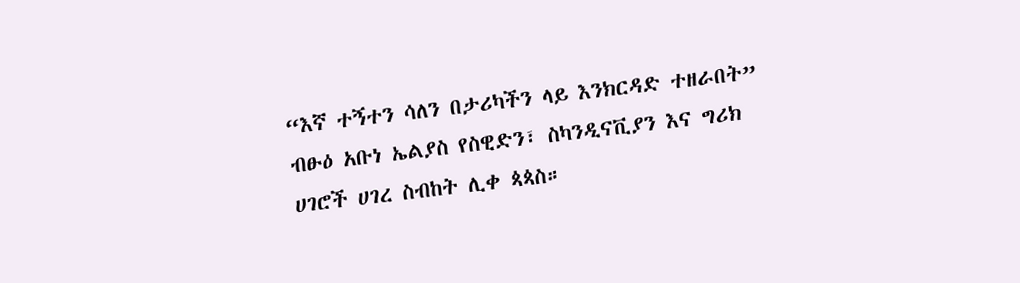“እኛ ተኝተን ሳለን በታሪካችን ላይ እንክርዳድ ተዘራበት” ብፁዕ አቡነ ኤልያስ የስዊድን፣ ስካንዲናቪያን እና ግሪክ ሀገሮች ሀገረ ስብከት ሊቀ ጳጳስ።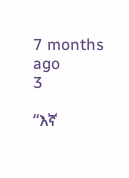7 months ago
3

“እኛ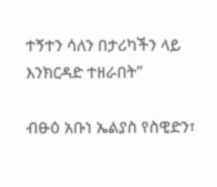ተኝተን ሳለን በታሪካችን ላይ እንክርዳድ ተዘራበት”

ብፁዕ አቡነ ኤልያስ የስዊድን፣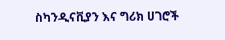ስካንዲናቪያን እና ግሪክ ሀገሮች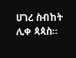ሀገረ ስብከት ሊቀ ጳጳስ።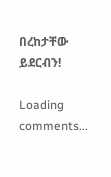በረከታቸው ይደርብን!

Loading comments...